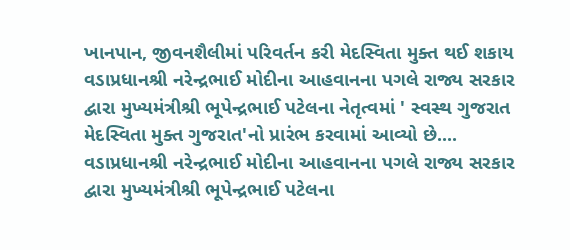ખાનપાન, જીવનશૈલીમાં પરિવર્તન કરી મેદસ્વિતા મુક્ત થઈ શકાય
વડાપ્રધાનશ્રી નરેન્દ્રભાઈ મોદીના આહવાનના પગલે રાજ્ય સરકાર દ્વારા મુખ્યમંત્રીશ્રી ભૂપેન્દ્રભાઈ પટેલના નેતૃત્વમાં ' સ્વસ્થ ગુજરાત મેદસ્વિતા મુક્ત ગુજરાત'નો પ્રારંભ કરવામાં આવ્યો છે....
વડાપ્રધાનશ્રી નરેન્દ્રભાઈ મોદીના આહવાનના પગલે રાજ્ય સરકાર દ્વારા મુખ્યમંત્રીશ્રી ભૂપેન્દ્રભાઈ પટેલના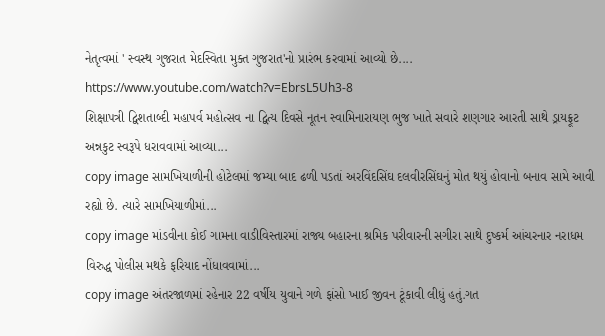નેતૃત્વમાં ' સ્વસ્થ ગુજરાત મેદસ્વિતા મુક્ત ગુજરાત'નો પ્રારંભ કરવામાં આવ્યો છે....
https://www.youtube.com/watch?v=EbrsL5Uh3-8
શિક્ષાપત્રી દ્વિશતાબ્દી મહાપર્વ મહોત્સવ ના દ્વિત્ય દિવસે નૂતન સ્વામિનારાયણ ભુજ ખાતે સવારે શણગાર આરતી સાથે ડ્રાયફ્રૂટ અન્નકુટ સ્વરૂપે ધરાવવામાં આવ્યા...
copy image સામખિયાળીની હોટેલમાં જમ્યા બાદ ઢળી પડતાં અરવિંદસિંઘ દલવીરસિંઘનું મોત થયું હોવાનો બનાવ સામે આવી રહ્યો છે. ત્યારે સામખિયાળીમાં...
copy image માંડવીના કોઈ ગામના વાડીવિસ્તારમાં રાજ્ય બહારના શ્રમિક પરીવારની સગીરા સાથે દુષ્કર્મ આંચરનાર નરાધમ વિરુદ્ધ પોલીસ મથકે ફરિયાદ નોંધાવવામાં...
copy image અંતરજાળમાં રહેનાર 22 વર્ષીય યુવાને ગળે ફાંસો ખાઈ જીવન ટૂંકાવી લીધું હતું.ગત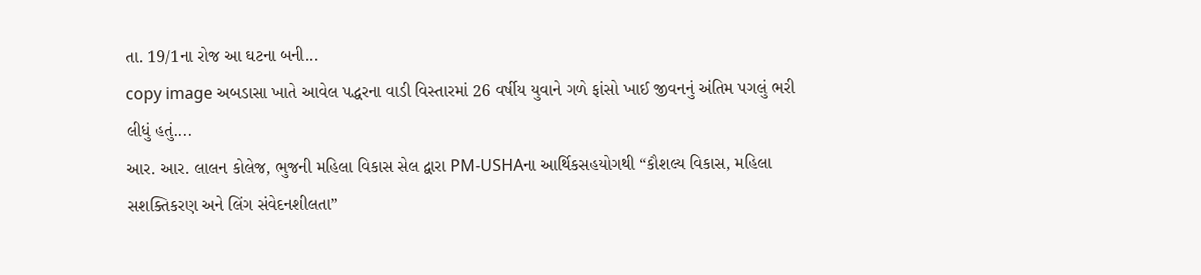તા. 19/1ના રોજ આ ઘટના બની...
copy image અબડાસા ખાતે આવેલ પદ્ધરના વાડી વિસ્તારમાં 26 વર્ષીય યુવાને ગળે ફાંસો ખાઈ જીવનનું અંતિમ પગલું ભરી લીધું હતું....
આર. આર. લાલન કોલેજ, ભુજની મહિલા વિકાસ સેલ દ્વારા PM-USHAના આર્થિકસહયોગથી “કૌશલ્ય વિકાસ, મહિલા સશક્તિકરણ અને લિંગ સંવેદનશીલતા”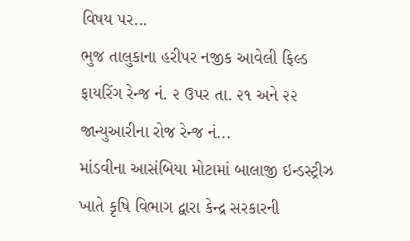વિષય પર...
ભુજ તાલુકાના હરીપર નજીક આવેલી ફિલ્ડ ફાયરિંગ રેન્જ નં. ૨ ઉપર તા. ૨૧ અને ૨૨ જાન્યુઆરીના રોજ રેન્જ નં...
માંડવીના આસંબિયા મોટામાં બાલાજી ઇન્ડસ્ટ્રીઝ ખાતે કૃષિ વિભાગ દ્વારા કેન્દ્ર સરકારની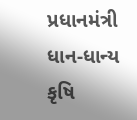પ્રધાનમંત્રી ધાન-ધાન્ય કૃષિ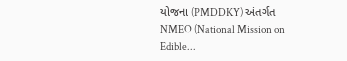યોજના (PMDDKY) અંતર્ગત NMEO (National Mission on Edible...